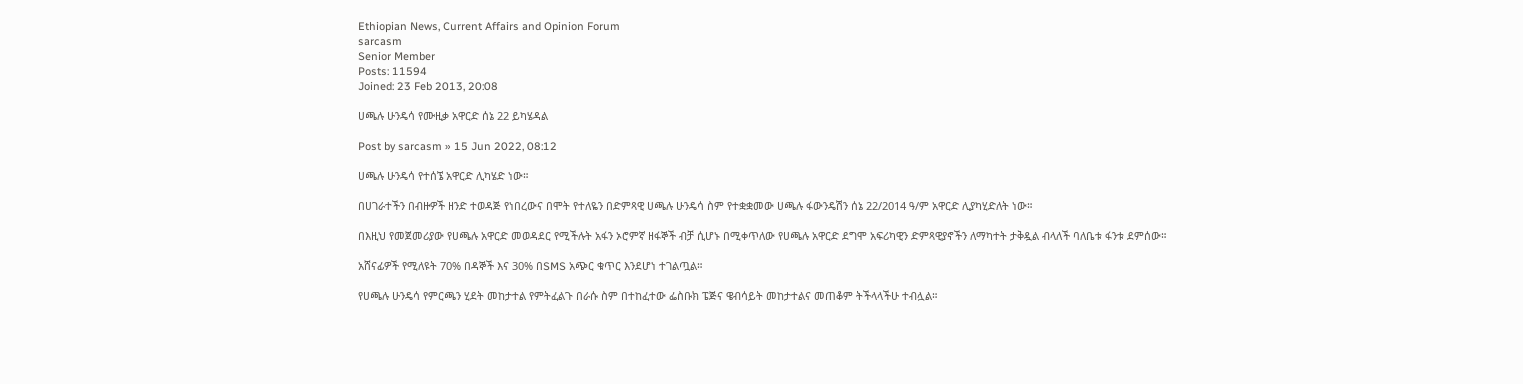Ethiopian News, Current Affairs and Opinion Forum
sarcasm
Senior Member
Posts: 11594
Joined: 23 Feb 2013, 20:08

ሀጫሉ ሁንዴሳ የሙዚቃ አዋርድ ሰኔ 22 ይካሄዳል

Post by sarcasm » 15 Jun 2022, 08:12

ሀጫሉ ሁንዴሳ የተሰኜ አዋርድ ሊካሄድ ነው።

በሀገራተችን በብዙዎች ዘንድ ተወዳጅ የነበረውና በሞት የተለዬን በድምጻዊ ሀጫሉ ሁንዴሳ ስም የተቋቋመው ሀጫሉ ፋውንዴሽን ሰኔ 22/2014 ዓ/ም አዋርድ ሊያካሂድለት ነው።

በእዚህ የመጀመሪያው የሀጫሉ አዋርድ መወዳደር የሚችሉት አፋን ኦሮምኛ ዘፋኞች ብቻ ሲሆኑ በሚቀጥለው የሀጫሉ አዋርድ ደግሞ አፍሪካዊን ድምጻዊያኖችን ለማካተት ታቅዷል ብላለች ባለቤቱ ፋንቱ ደምሰው።

አሸናፊዎች የሚለዩት 70% በዳኞች እና 30% በSMS አጭር ቁጥር እንደሆነ ተገልጧል።

የሀጫሉ ሁንዴሳ የምርጫን ሂደት መከታተል የምትፈልጉ በራሱ ስም በተከፈተው ፌስቡክ ፔጅና ዌብሳይት መከታተልና መጠቆም ትችላላችሁ ተብሏል።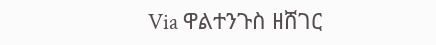Via ዋልተንጉስ ዘሸገር